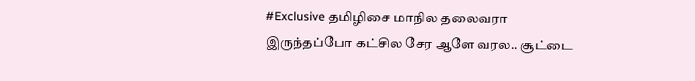#Exclusive தமிழிசை மாநில தலைவரா இருந்தப்போ கட்சில சேர ஆளே வரல.. சூட்டை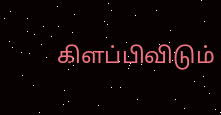கிளப்பிவிடும்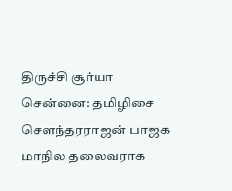திருச்சி சூர்யா
சென்னை: தமிழிசை சௌந்தரராஜன் பாஜக மாநில தலைவராக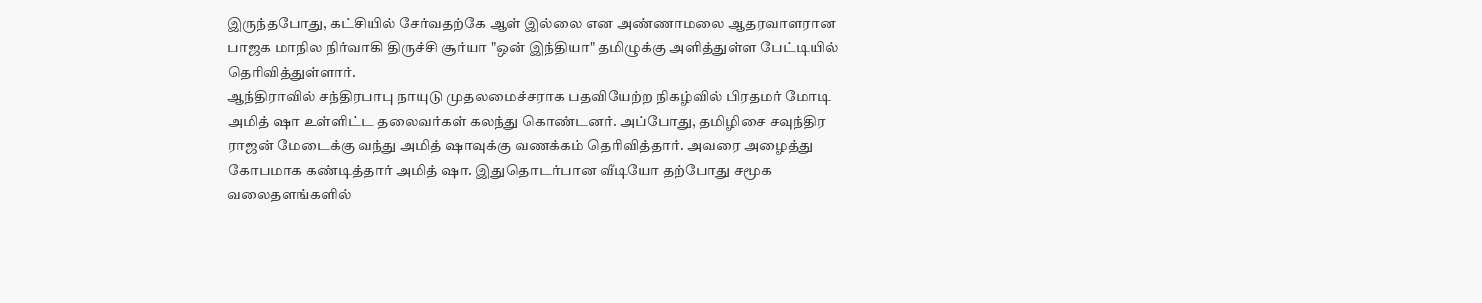இருந்தபோது, கட்சியில் சேர்வதற்கே ஆள் இல்லை என அண்ணாமலை ஆதரவாளரான பாஜக மாநில நிர்வாகி திருச்சி சூர்யா "ஒன் இந்தியா" தமிழுக்கு அளித்துள்ள பேட்டியில் தெரிவித்துள்ளார்.
ஆந்திராவில் சந்திரபாபு நாயுடு முதலமைச்சராக பதவியேற்ற நிகழ்வில் பிரதமர் மோடி அமித் ஷா உள்ளிட்ட தலைவர்கள் கலந்து கொண்டனர். அப்போது, தமிழிசை சவுந்திர ராஜன் மேடைக்கு வந்து அமித் ஷாவுக்கு வணக்கம் தெரிவித்தார். அவரை அழைத்து கோபமாக கண்டித்தார் அமித் ஷா. இதுதொடர்பான வீடியோ தற்போது சமூக வலைதளங்களில்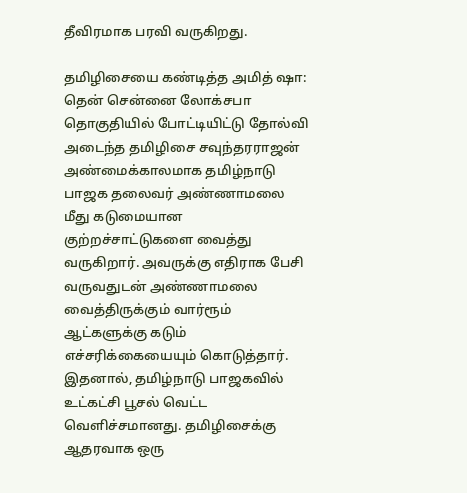தீவிரமாக பரவி வருகிறது.

தமிழிசையை கண்டித்த அமித் ஷா: தென் சென்னை லோக்சபா தொகுதியில் போட்டியிட்டு தோல்வி அடைந்த தமிழிசை சவுந்தரராஜன் அண்மைக்காலமாக தமிழ்நாடு பாஜக தலைவர் அண்ணாமலை மீது கடுமையான குற்றச்சாட்டுகளை வைத்து வருகிறார். அவருக்கு எதிராக பேசி வருவதுடன் அண்ணாமலை வைத்திருக்கும் வார்ரூம் ஆட்களுக்கு கடும் எச்சரிக்கையையும் கொடுத்தார்.
இதனால், தமிழ்நாடு பாஜகவில் உட்கட்சி பூசல் வெட்ட வெளிச்சமானது. தமிழிசைக்கு ஆதரவாக ஒரு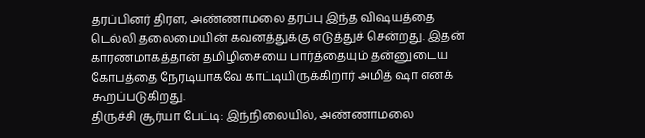தரப்பினர் திரள, அண்ணாமலை தரப்பு இந்த விஷயத்தை டெல்லி தலைமையின் கவனத்துக்கு எடுத்துச் சென்றது. இதன் காரணமாகத்தான் தமிழிசையை பார்த்தையும் தன்னுடைய கோபத்தை நேரடியாகவே காட்டியிருக்கிறார் அமித் ஷா எனக் கூறப்படுகிறது.
திருச்சி சூர்யா பேட்டி: இந்நிலையில், அண்ணாமலை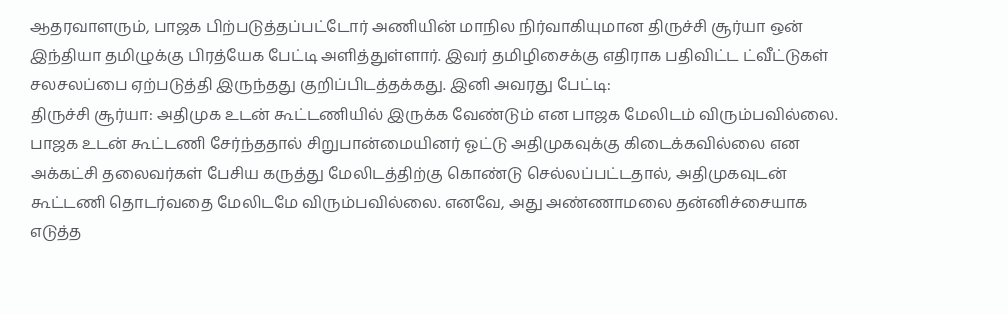ஆதரவாளரும், பாஜக பிற்படுத்தப்பட்டோர் அணியின் மாநில நிர்வாகியுமான திருச்சி சூர்யா ஒன் இந்தியா தமிழுக்கு பிரத்யேக பேட்டி அளித்துள்ளார். இவர் தமிழிசைக்கு எதிராக பதிவிட்ட ட்வீட்டுகள் சலசலப்பை ஏற்படுத்தி இருந்தது குறிப்பிடத்தக்கது. இனி அவரது பேட்டி:
திருச்சி சூர்யா: அதிமுக உடன் கூட்டணியில் இருக்க வேண்டும் என பாஜக மேலிடம் விரும்பவில்லை. பாஜக உடன் கூட்டணி சேர்ந்ததால் சிறுபான்மையினர் ஓட்டு அதிமுகவுக்கு கிடைக்கவில்லை என அக்கட்சி தலைவர்கள் பேசிய கருத்து மேலிடத்திற்கு கொண்டு செல்லப்பட்டதால், அதிமுகவுடன் கூட்டணி தொடர்வதை மேலிடமே விரும்பவில்லை. எனவே, அது அண்ணாமலை தன்னிச்சையாக எடுத்த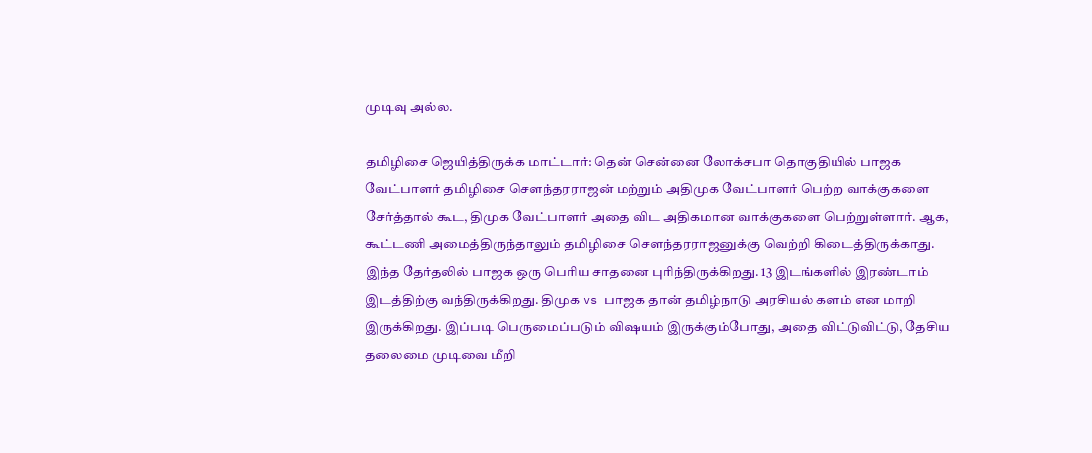முடிவு அல்ல.

தமிழிசை ஜெயித்திருக்க மாட்டார்: தென் சென்னை லோக்சபா தொகுதியில் பாஜக வேட்பாளர் தமிழிசை சௌந்தரராஜன் மற்றும் அதிமுக வேட்பாளர் பெற்ற வாக்குகளை சேர்த்தால் கூட, திமுக வேட்பாளர் அதை விட அதிகமான வாக்குகளை பெற்றுள்ளார். ஆக, கூட்டணி அமைத்திருந்தாலும் தமிழிசை சௌந்தரராஜனுக்கு வெற்றி கிடைத்திருக்காது.
இந்த தேர்தலில் பாஜக ஒரு பெரிய சாதனை புரிந்திருக்கிறது. 13 இடங்களில் இரண்டாம் இடத்திற்கு வந்திருக்கிறது. திமுக vs பாஜக தான் தமிழ்நாடு அரசியல் களம் என மாறி இருக்கிறது. இப்படி பெருமைப்படும் விஷயம் இருக்கும்போது, அதை விட்டுவிட்டு, தேசிய தலைமை முடிவை மீறி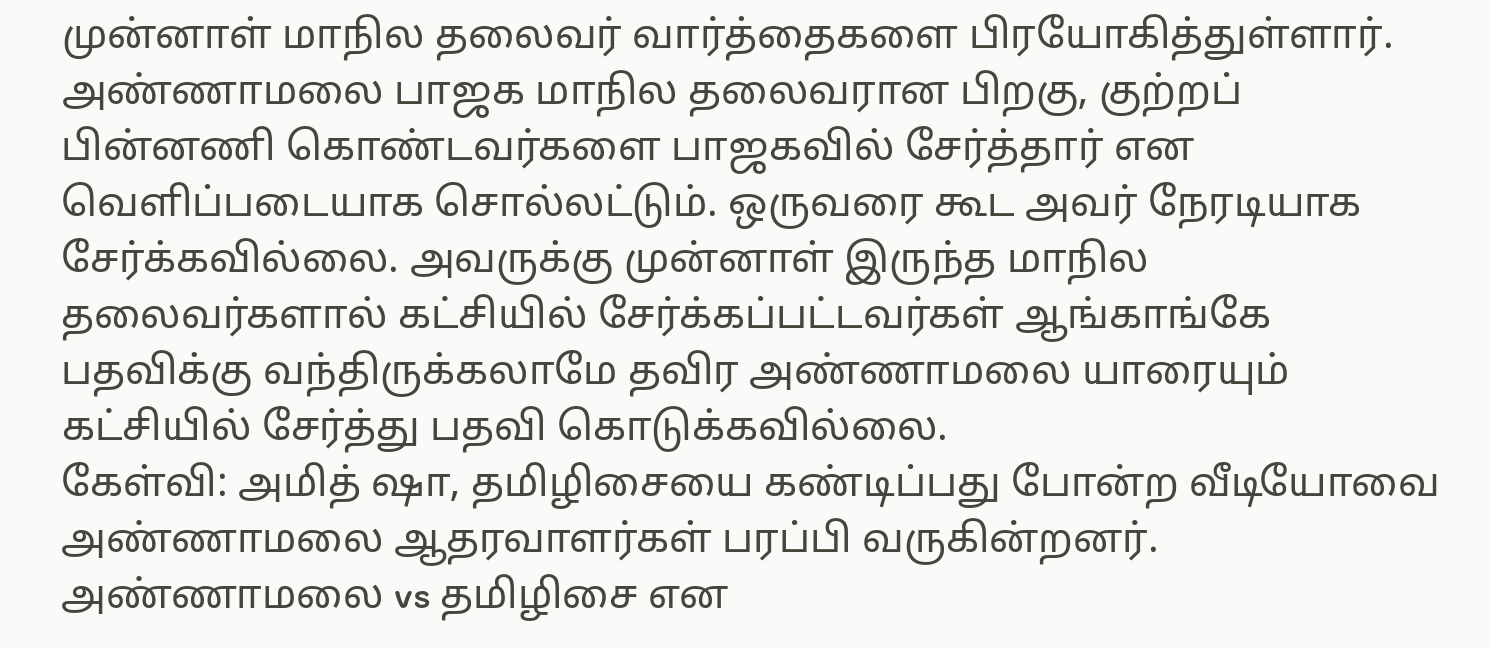முன்னாள் மாநில தலைவர் வார்த்தைகளை பிரயோகித்துள்ளார்.
அண்ணாமலை பாஜக மாநில தலைவரான பிறகு, குற்றப் பின்னணி கொண்டவர்களை பாஜகவில் சேர்த்தார் என வெளிப்படையாக சொல்லட்டும். ஒருவரை கூட அவர் நேரடியாக சேர்க்கவில்லை. அவருக்கு முன்னாள் இருந்த மாநில தலைவர்களால் கட்சியில் சேர்க்கப்பட்டவர்கள் ஆங்காங்கே பதவிக்கு வந்திருக்கலாமே தவிர அண்ணாமலை யாரையும் கட்சியில் சேர்த்து பதவி கொடுக்கவில்லை.
கேள்வி: அமித் ஷா, தமிழிசையை கண்டிப்பது போன்ற வீடியோவை அண்ணாமலை ஆதரவாளர்கள் பரப்பி வருகின்றனர். அண்ணாமலை vs தமிழிசை என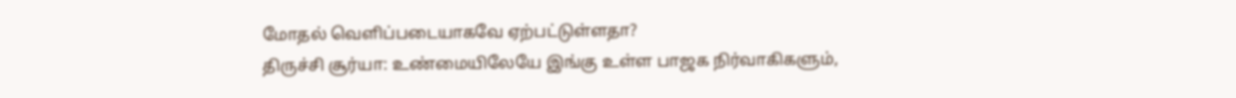மோதல் வெளிப்படையாகவே ஏற்பட்டுள்ளதா?
திருச்சி சூர்யா: உண்மையிலேயே இங்கு உள்ள பாஜக நிர்வாகிகளும்,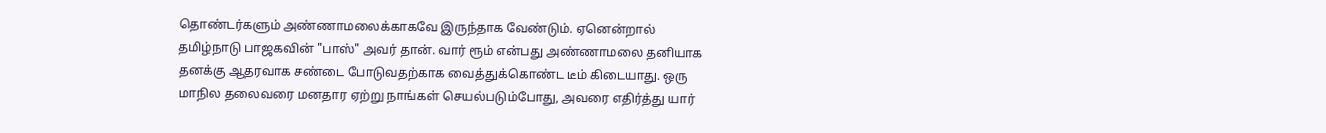தொண்டர்களும் அண்ணாமலைக்காகவே இருந்தாக வேண்டும். ஏனென்றால் தமிழ்நாடு பாஜகவின் "பாஸ்" அவர் தான். வார் ரூம் என்பது அண்ணாமலை தனியாக தனக்கு ஆதரவாக சண்டை போடுவதற்காக வைத்துக்கொண்ட டீம் கிடையாது. ஒரு மாநில தலைவரை மனதார ஏற்று நாங்கள் செயல்படும்போது, அவரை எதிர்த்து யார்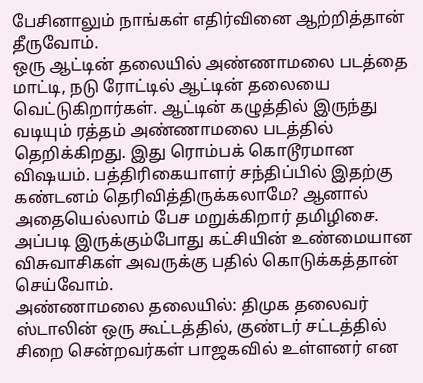பேசினாலும் நாங்கள் எதிர்வினை ஆற்றித்தான் தீருவோம்.
ஒரு ஆட்டின் தலையில் அண்ணாமலை படத்தை மாட்டி, நடு ரோட்டில் ஆட்டின் தலையை வெட்டுகிறார்கள். ஆட்டின் கழுத்தில் இருந்து வடியும் ரத்தம் அண்ணாமலை படத்தில் தெறிக்கிறது. இது ரொம்பக் கொடூரமான விஷயம். பத்திரிகையாளர் சந்திப்பில் இதற்கு கண்டனம் தெரிவித்திருக்கலாமே? ஆனால் அதையெல்லாம் பேச மறுக்கிறார் தமிழிசை. அப்படி இருக்கும்போது கட்சியின் உண்மையான விசுவாசிகள் அவருக்கு பதில் கொடுக்கத்தான் செய்வோம்.
அண்ணாமலை தலையில்: திமுக தலைவர் ஸ்டாலின் ஒரு கூட்டத்தில், குண்டர் சட்டத்தில் சிறை சென்றவர்கள் பாஜகவில் உள்ளனர் என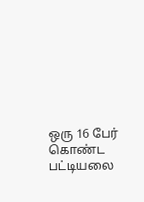ஒரு 16 பேர் கொண்ட பட்டியலை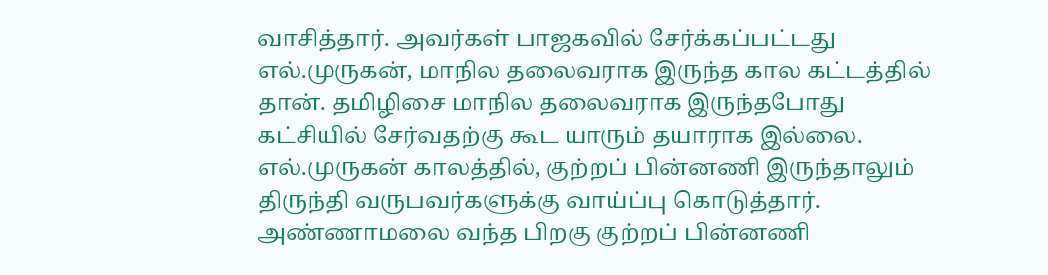வாசித்தார். அவர்கள் பாஜகவில் சேர்க்கப்பட்டது எல்.முருகன், மாநில தலைவராக இருந்த கால கட்டத்தில் தான். தமிழிசை மாநில தலைவராக இருந்தபோது கட்சியில் சேர்வதற்கு கூட யாரும் தயாராக இல்லை. எல்.முருகன் காலத்தில், குற்றப் பின்னணி இருந்தாலும் திருந்தி வருபவர்களுக்கு வாய்ப்பு கொடுத்தார்.
அண்ணாமலை வந்த பிறகு குற்றப் பின்னணி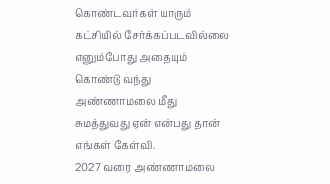கொண்டவர்கள் யாரும் கட்சியில் சேர்க்கப்படவில்லை எனும்போது அதையும் கொண்டு வந்து அண்ணாமலை மீது சுமத்துவது ஏன் என்பது தான் எங்கள் கேள்வி.
2027 வரை அண்ணாமலை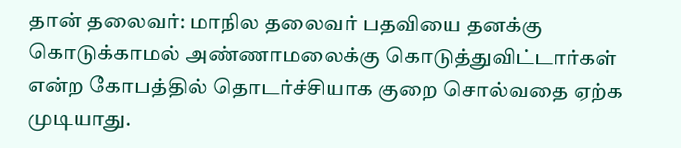தான் தலைவர்: மாநில தலைவர் பதவியை தனக்கு கொடுக்காமல் அண்ணாமலைக்கு கொடுத்துவிட்டார்கள் என்ற கோபத்தில் தொடர்ச்சியாக குறை சொல்வதை ஏற்க முடியாது.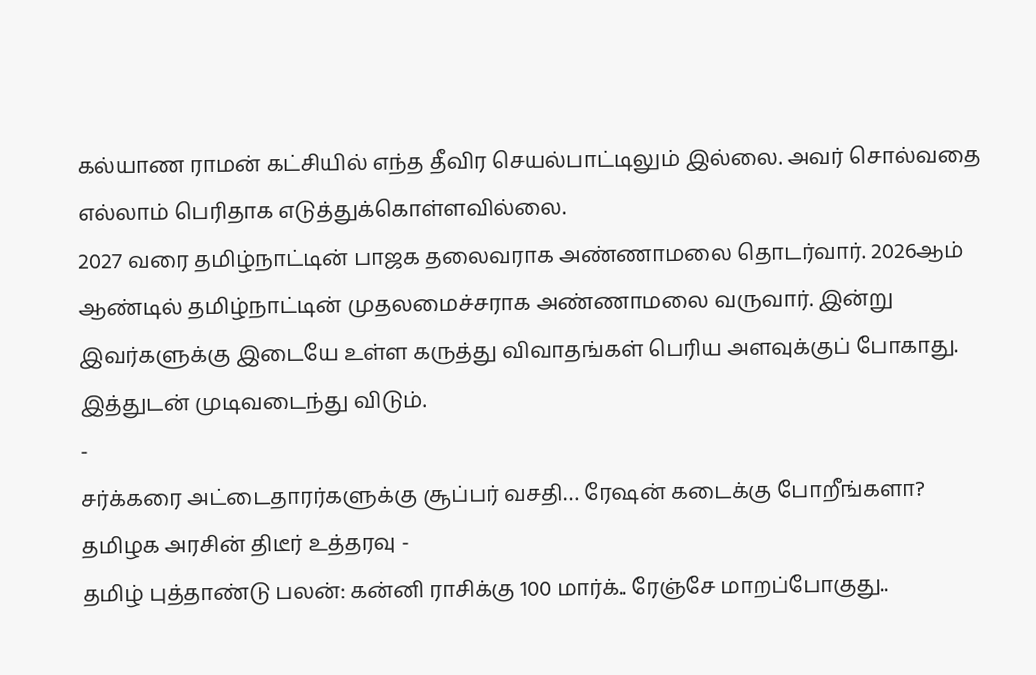கல்யாண ராமன் கட்சியில் எந்த தீவிர செயல்பாட்டிலும் இல்லை. அவர் சொல்வதை எல்லாம் பெரிதாக எடுத்துக்கொள்ளவில்லை.
2027 வரை தமிழ்நாட்டின் பாஜக தலைவராக அண்ணாமலை தொடர்வார். 2026ஆம் ஆண்டில் தமிழ்நாட்டின் முதலமைச்சராக அண்ணாமலை வருவார். இன்று இவர்களுக்கு இடையே உள்ள கருத்து விவாதங்கள் பெரிய அளவுக்குப் போகாது. இத்துடன் முடிவடைந்து விடும்.
-
சர்க்கரை அட்டைதாரர்களுக்கு சூப்பர் வசதி… ரேஷன் கடைக்கு போறீங்களா? தமிழக அரசின் திடீர் உத்தரவு -
தமிழ் புத்தாண்டு பலன்: கன்னி ராசிக்கு 100 மார்க்.. ரேஞ்சே மாறப்போகுது..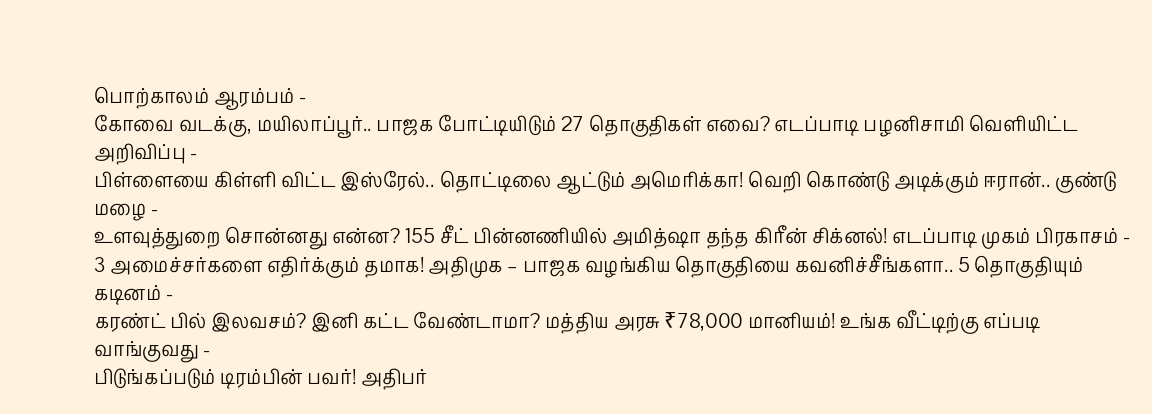பொற்காலம் ஆரம்பம் -
கோவை வடக்கு, மயிலாப்பூர்.. பாஜக போட்டியிடும் 27 தொகுதிகள் எவை? எடப்பாடி பழனிசாமி வெளியிட்ட அறிவிப்பு -
பிள்ளையை கிள்ளி விட்ட இஸ்ரேல்.. தொட்டிலை ஆட்டும் அமெரிக்கா! வெறி கொண்டு அடிக்கும் ஈரான்.. குண்டு மழை -
உளவுத்துறை சொன்னது என்ன? 155 சீட் பின்னணியில் அமித்ஷா தந்த கிரீன் சிக்னல்! எடப்பாடி முகம் பிரகாசம் -
3 அமைச்சர்களை எதிர்க்கும் தமாக! அதிமுக – பாஜக வழங்கிய தொகுதியை கவனிச்சீங்களா.. 5 தொகுதியும் கடினம் -
கரண்ட் பில் இலவசம்? இனி கட்ட வேண்டாமா? மத்திய அரசு ₹78,000 மானியம்! உங்க வீட்டிற்கு எப்படி வாங்குவது -
பிடுங்கப்படும் டிரம்பின் பவர்! அதிபர்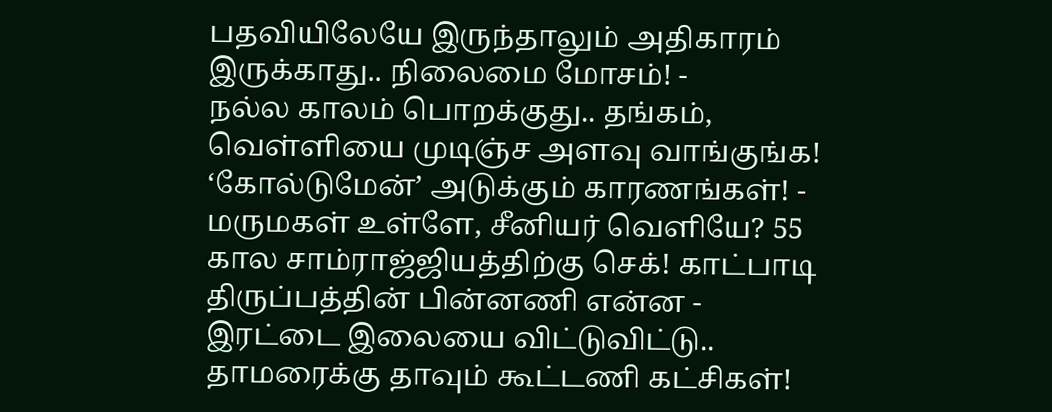பதவியிலேயே இருந்தாலும் அதிகாரம் இருக்காது.. நிலைமை மோசம்! -
நல்ல காலம் பொறக்குது.. தங்கம், வெள்ளியை முடிஞ்ச அளவு வாங்குங்க! ‘கோல்டுமேன்’ அடுக்கும் காரணங்கள்! -
மருமகள் உள்ளே, சீனியர் வெளியே? 55 கால சாம்ராஜ்ஜியத்திற்கு செக்! காட்பாடி திருப்பத்தின் பின்னணி என்ன -
இரட்டை இலையை விட்டுவிட்டு.. தாமரைக்கு தாவும் கூட்டணி கட்சிகள்!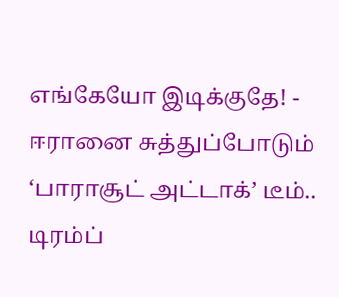எங்கேயோ இடிக்குதே! -
ஈரானை சுத்துப்போடும் ‘பாராசூட் அட்டாக்’ டீம்.. டிரம்ப்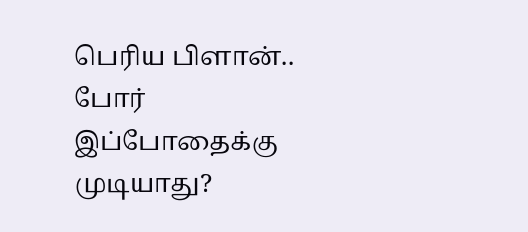பெரிய பிளான்.. போர் இப்போதைக்கு முடியாது?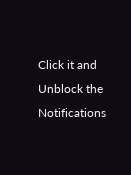Click it and Unblock the Notifications